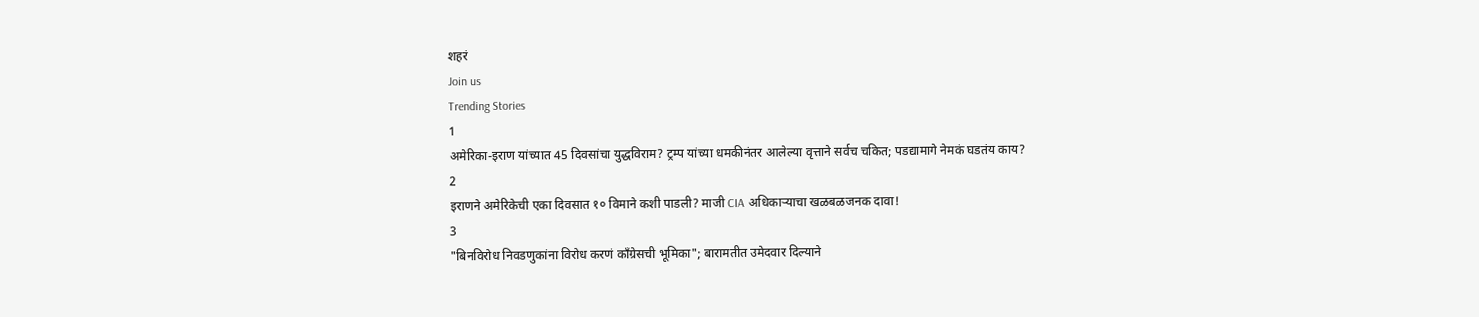शहरं
Join us
Trending Stories
1
अमेरिका-इराण यांच्यात 45 दिवसांचा युद्धविराम? ट्रम्प यांच्या धमकीनंतर आलेल्या वृत्ताने सर्वच चकित; पडद्यामागे नेमकं घडतंय काय?
2
इराणने अमेरिकेची एका दिवसात १० विमाने कशी पाडली? माजी CIA अधिकाऱ्याचा खळबळजनक दावा!
3
"बिनविरोध निवडणुकांना विरोध करणं काँग्रेसची भूमिका"; बारामतीत उमेदवार दिल्याने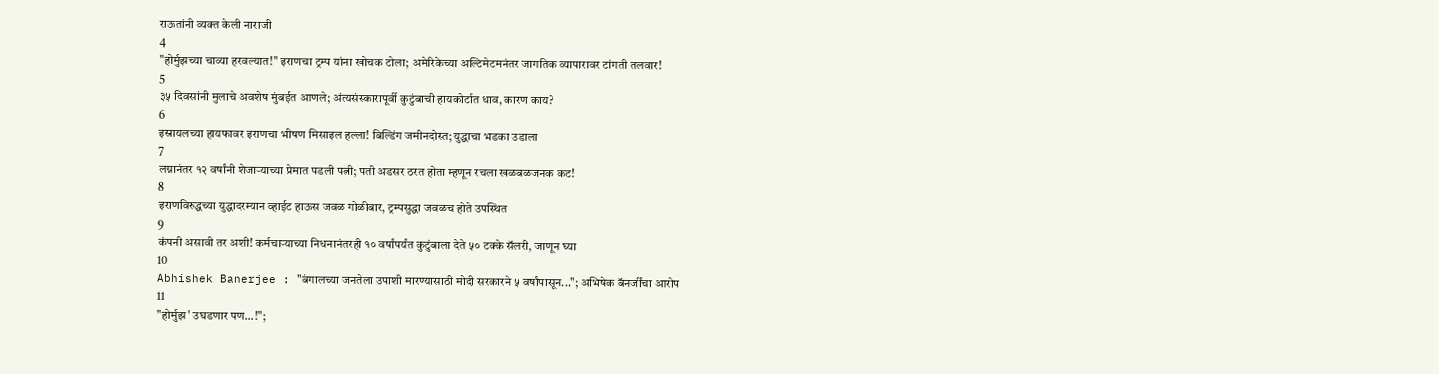राऊतांनी व्यक्त केली नाराजी
4
"होर्मुझच्या चाव्या हरवल्यात!" इराणचा ट्रम्प यांना खोचक टोला; अमेरिकेच्या अल्टिमेटमनंतर जागतिक व्यापारावर टांगती तलवार!
5
३५ दिवसांनी मुलाचे अवशेष मुंबईत आणले; अंत्यसंस्कारापूर्वी कुटुंबाची हायकोर्टात धाव, कारण काय?
6
इस्रायलच्या हायफावर इराणचा भीषण मिसाइल हल्ला! बिल्डिंग जमीनदोस्त; युद्धाचा भडका उडाला
7
लग्नानंतर १२ वर्षांनी शेजाऱ्याच्या प्रेमात पडली पत्नी; पती अडसर ठरत होता म्हणून रचला खळबळजनक कट!
8
इराणविरुद्धच्या युद्धादरम्यान व्हाईट हाऊस जवळ गोळीबार, ट्रम्पसुद्धा जवळच होते उपस्थित
9
कंपनी असावी तर अशी! कर्मचाऱ्याच्या निधनानंतरही १० वर्षांपर्यंत कुटुंबाला देते ५० टक्के सॅलरी, जाणून घ्या
10
Abhishek Banerjee : "बंगालच्या जनतेला उपाशी मारण्यासाठी मोदी सरकारने ५ वर्षांपासून..."; अभिषेक बॅनर्जींचा आरोप
11
"होर्मुझ' उघडणार पण...!";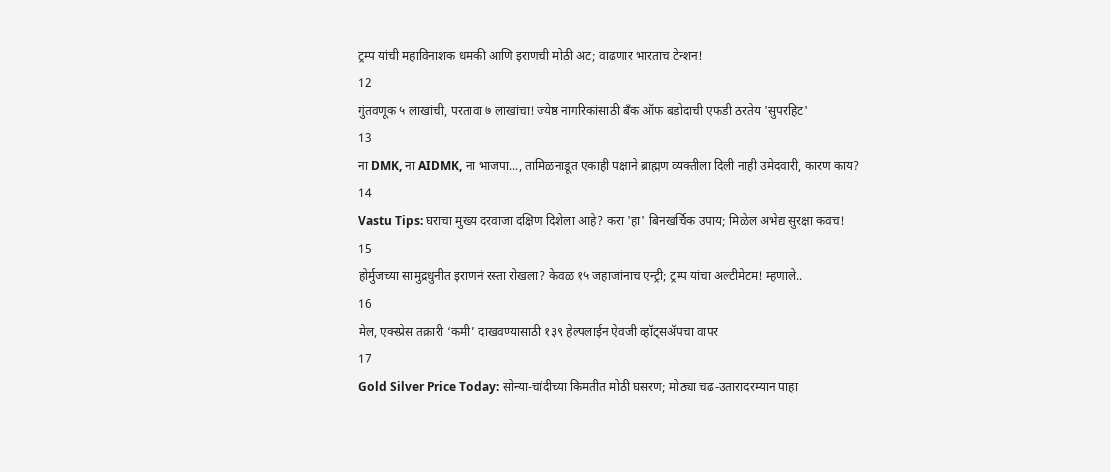ट्रम्प यांची महाविनाशक धमकी आणि इराणची मोठी अट; वाढणार भारताच टेन्शन!
12
गुंतवणूक ५ लाखांची, परतावा ७ लाखांचा! ज्येष्ठ नागरिकांसाठी बँक ऑफ बडोदाची एफडी ठरतेय 'सुपरहिट'
13
ना DMK, ना AIDMK, ना भाजपा..., तामिळनाडूत एकाही पक्षाने ब्राह्मण व्यक्तीला दिली नाही उमेदवारी, कारण काय?
14
Vastu Tips: घराचा मुख्य दरवाजा दक्षिण दिशेला आहे? करा 'हा' बिनखर्चिक उपाय; मिळेल अभेद्य सुरक्षा कवच!
15
होर्मुजच्या सामुद्रधुनीत इराणनं रस्ता रोखला? केवळ १५ जहाजांनाच एन्ट्री; ट्रम्प यांचा अल्टीमेटम! म्हणाले..
16
मेल, एक्स्प्रेस तक्रारी ‘कमी’ दाखवण्यासाठी १३९ हेल्पलाईन ऐवजी व्हॉट्सॲपचा वापर
17
Gold Silver Price Today: सोन्या-चांदीच्या किमतीत मोठी घसरण; मोठ्या चढ-उतारादरम्यान पाहा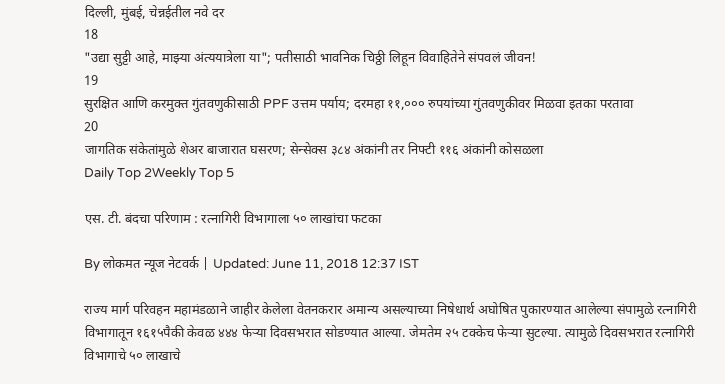दिल्ली, मुंबई, चेन्नईतील नवे दर
18
"उद्या सुट्टी आहे, माझ्या अंत्ययात्रेला या"; पतीसाठी भावनिक चिठ्ठी लिहून विवाहितेने संपवलं जीवन!
19
सुरक्षित आणि करमुक्त गुंतवणुकीसाठी PPF उत्तम पर्याय; दरमहा ११,००० रुपयांच्या गुंतवणुकीवर मिळवा इतका परतावा
20
जागतिक संकेतांमुळे शेअर बाजारात घसरण; सेन्सेक्स ३८४ अंकांनी तर निफ्टी ११६ अंकांनी कोसळला
Daily Top 2Weekly Top 5

एस. टी. बंदचा परिणाम : रत्नागिरी विभागाला ५० लाखांचा फटका

By लोकमत न्यूज नेटवर्क | Updated: June 11, 2018 12:37 IST

राज्य मार्ग परिवहन महामंडळाने जाहीर केलेला वेतनकरार अमान्य असल्याच्या निषेधार्थ अघोषित पुकारण्यात आलेल्या संपामुळे रत्नागिरी विभागातून १६१५पैकी केवळ ४४४ फेऱ्या दिवसभरात सोडण्यात आल्या. जेमतेम २५ टक्केच फेऱ्या सुटल्या. त्यामुळे दिवसभरात रत्नागिरी विभागाचे ५० लाखाचे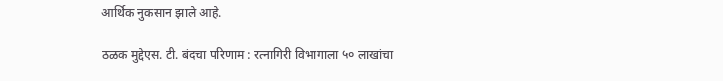आर्थिक नुकसान झाले आहे.

ठळक मुद्देएस. टी. बंदचा परिणाम : रत्नागिरी विभागाला ५० लाखांचा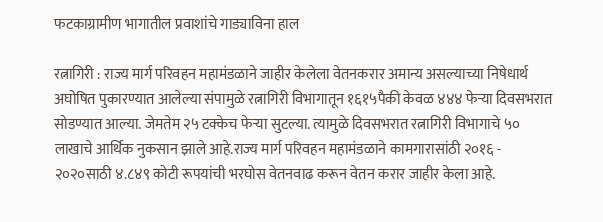फटकाग्रामीण भागातील प्रवाशांचे गाड्याविना हाल

रत्नागिरी : राज्य मार्ग परिवहन महामंडळाने जाहीर केलेला वेतनकरार अमान्य असल्याच्या निषेधार्थ अघोषित पुकारण्यात आलेल्या संपामुळे रत्नागिरी विभागातून १६१५पैकी केवळ ४४४ फेऱ्या दिवसभरात सोडण्यात आल्या. जेमतेम २५ टक्केच फेऱ्या सुटल्या. त्यामुळे दिवसभरात रत्नागिरी विभागाचे ५० लाखाचे आर्थिक नुकसान झाले आहे.राज्य मार्ग परिवहन महामंडळाने कामगारासांठी २०१६ - २०२०साठी ४.८४९ कोटी रूपयांची भरघोस वेतनवाढ करून वेतन करार जाहीर केला आहे.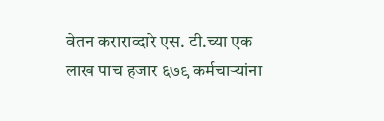वेतन कराराव्दारे एस. टी.च्या एक लाख पाच हजार ६७९ कर्मचाऱ्यांना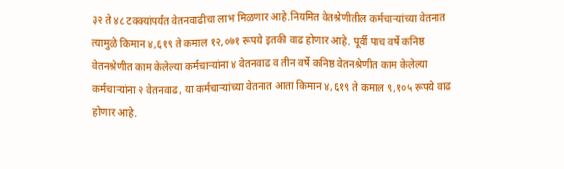३२ ते ४८ टक्क्यांपर्यंत वेतनवाढीचा लाभ मिळणार आहे.नियमित वेतश्रेणीतील कर्मचाऱ्यांच्या वेतनात त्यामुळे किमान ४,६१९ ते कमाल १२,०७१ रूपये इतकी वाढ होणार आहे. पूर्वी पाच वर्षे कनिष्ठ वेतनश्रेणीत काम केलेल्या कर्मचाऱ्यांना ४ वेतनवाढ व तीन वर्षे कनिष्ठ वेतनश्रेणीत काम केलेल्या कर्मचाऱ्यांना २ वेतनवाढ, या कर्मचाऱ्यांच्या वेतनात आता किमान ४,६१९ ते कमाल ९,१०५ रूपये वाढ होणार आहे.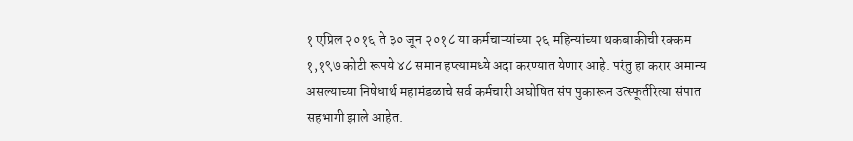१ एप्रिल २०१६ ते ३० जून २०१८ या कर्मचाऱ्यांच्या २६ महिन्यांच्या थकबाकीची रक्कम १,१९७ कोटी रूपये ४८ समान हप्त्यामध्ये अदा करण्यात येणार आहे. परंतु हा करार अमान्य असल्याच्या निषेधार्थ महामंडळाचे सर्व कर्मचारी अघोषित संप पुकारून उत्स्फूर्तरित्या संपात सहभागी झाले आहेत.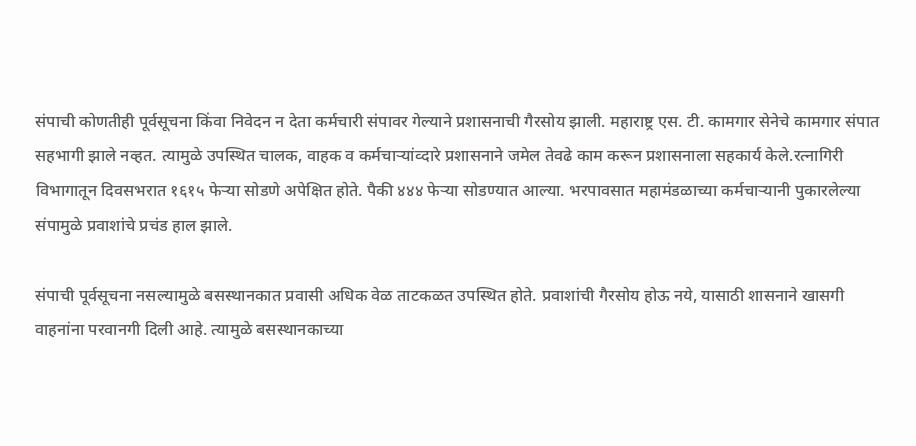संपाची कोणतीही पूर्वसूचना किंवा निवेदन न देता कर्मचारी संपावर गेल्याने प्रशासनाची गैरसोय झाली. महाराष्ट्र एस. टी. कामगार सेनेचे कामगार संपात सहभागी झाले नव्हत. त्यामुळे उपस्थित चालक, वाहक व कर्मचाऱ्यांव्दारे प्रशासनाने जमेल तेवढे काम करून प्रशासनाला सहकार्य केले.रत्नागिरी विभागातून दिवसभरात १६१५ फेऱ्या सोडणे अपेक्षित होते. पैकी ४४४ फेऱ्या सोडण्यात आल्या. भरपावसात महामंडळाच्या कर्मचाऱ्यानी पुकारलेल्या संपामुळे प्रवाशांचे प्रचंड हाल झाले.

संपाची पूर्वसूचना नसल्यामुळे बसस्थानकात प्रवासी अधिक वेळ ताटकळत उपस्थित होते. प्रवाशांची गैरसोय होऊ नये, यासाठी शासनाने खासगी वाहनांना परवानगी दिली आहे. त्यामुळे बसस्थानकाच्या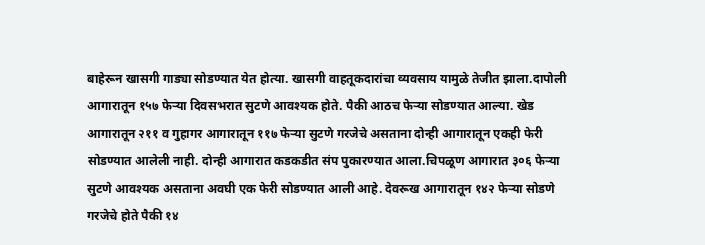बाहेरून खासगी गाड्या सोडण्यात येत होत्या. खासगी वाहतूकदारांचा व्यवसाय यामुळे तेजीत झाला.दापोली आगारातून १५७ फेऱ्या दिवसभरात सुटणे आवश्यक होते. पैकी आठच फेऱ्या सोडण्यात आल्या. खेड आगारातून २११ व गुहागर आगारातून ११७ फेऱ्या सुटणे गरजेचे असताना दोन्ही आगारातून एकही फेरी सोडण्यात आलेली नाही. दोन्ही आगारात कडकडीत संप पुकारण्यात आला.चिपळूण आगारात ३०६ फेऱ्या सुटणे आवश्यक असताना अवघी एक फेरी सोडण्यात आली आहे. देवरूख आगारातून १४२ फेऱ्या सोडणे गरजेचे होते पैकी १४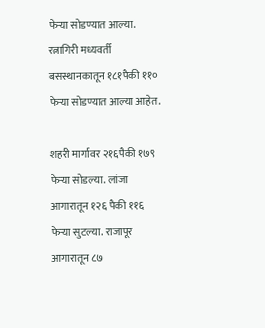फेऱ्या सोडण्यात आल्या. रत्नागिरी मध्यवर्ती बसस्थानकातून १८१पैकी ११० फेऱ्या सोडण्यात आल्या आहेत.

शहरी मार्गावर २१६पैकी १७९ फेऱ्या सोडल्या. लांजा आगारातून १२६ पैकी ११६ फेऱ्या सुटल्या. राजापूर आगारातून ८७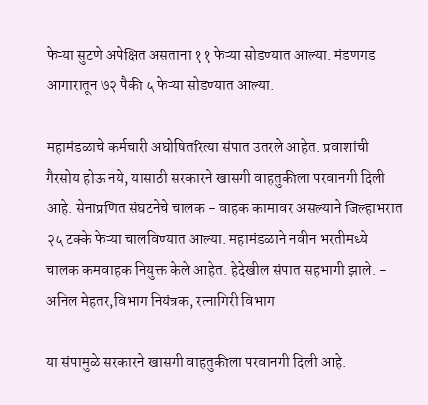फेऱ्या सुटणे अपेक्षित असताना ११ फेऱ्या सोडण्यात आल्या. मंडणगड आगारातून ७२ पैकी ५ फेऱ्या सोडण्यात आल्या.

महामंडळाचे कर्मचारी अघोषितरित्या संपात उतरले आहेत. प्रवाशांची गैरसोय होऊ नये, यासाठी सरकारने खासगी वाहतुकीला परवानगी दिली आहे. सेनाप्रणित संघटनेचे चालक - वाहक कामावर असल्याने जिल्हाभरात २५ टक्के फेऱ्या चालविण्यात आल्या. महामंडळाने नवीन भरतीमध्ये चालक कमवाहक नियुक्त केले आहेत. हेदेखील संपात सहभागी झाले. - अनिल मेहतर,विभाग नियंत्रक, रत्नागिरी विभाग

या संपामुळे सरकारने खासगी वाहतुकीला परवानगी दिली आहे.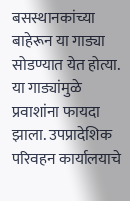बसस्थानकांच्या बाहेरून या गाड्या सोडण्यात येत होत्या. या गाड्यांमुळे प्रवाशांना फायदा झाला. उपप्रादेशिक परिवहन कार्यालयाचे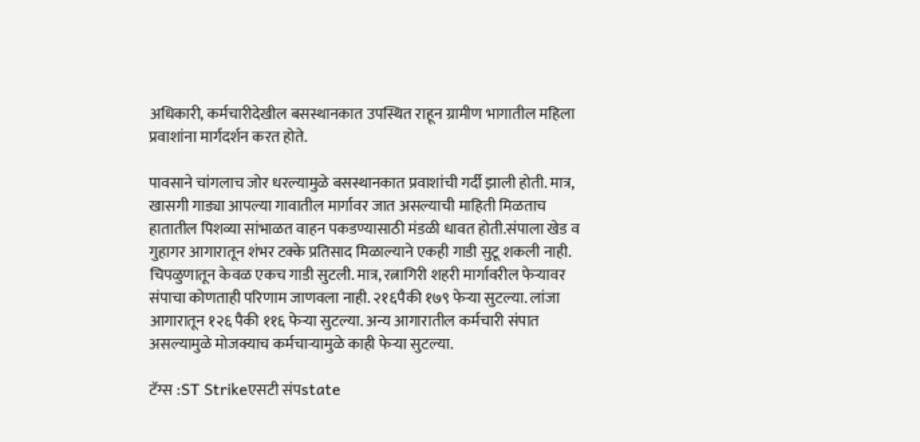अधिकारी, कर्मचारीदेखील बसस्थानकात उपस्थित राहून ग्रामीण भागातील महिला प्रवाशांना मार्गदर्शन करत होते.

पावसाने चांगलाच जोर धरल्यामुळे बसस्थानकात प्रवाशांची गर्दी झाली होती. मात्र, खासगी गाड्या आपल्या गावातील मार्गावर जात असल्याची माहिती मिळताच हातातील पिशव्या सांभाळत वाहन पकडण्यासाठी मंडळी धावत होती.संपाला खेड व गुहागर आगारातून शंभर टक्के प्रतिसाद मिळाल्याने एकही गाडी सुटू शकली नाही. चिपळुणातून केवळ एकच गाडी सुटली. मात्र, रत्नागिरी शहरी मार्गावरील फेऱ्यावर संपाचा कोणताही परिणाम जाणवला नाही. २१६पैकी १७९ फेऱ्या सुटल्या. लांजा आगारातून १२६ पैकी ११६ फेऱ्या सुटल्या. अन्य आगारातील कर्मचारी संपात असल्यामुळे मोजक्याच कर्मचाऱ्यामुळे काही फेऱ्या सुटल्या.

टॅग्स :ST Strikeएसटी संपstate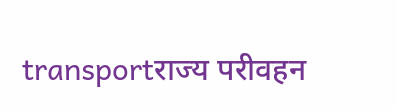transportराज्य परीवहन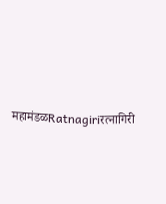महामंडळRatnagiriरत्नागिरी